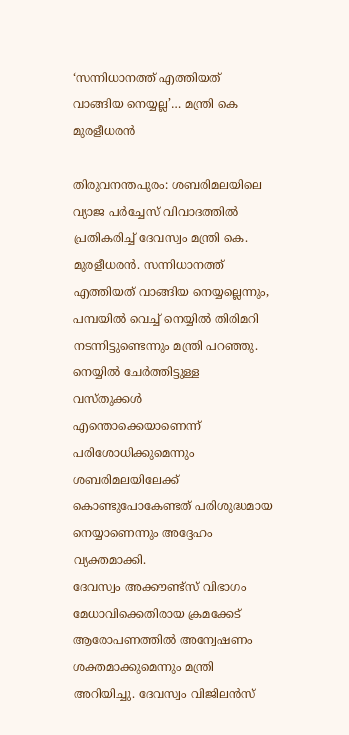‘സന്നിധാനത്ത് എത്തിയത് വാങ്ങിയ നെയ്യല്ല’… മന്ത്രി കെ മുരളീധരൻ

തിരുവനന്തപുരം: ശബരിമലയിലെ വ്യാജ പർച്ചേസ് വിവാദത്തിൽ പ്രതികരിച്ച് ദേവസ്വം മന്ത്രി കെ. മുരളീധരൻ. സന്നിധാനത്ത് എത്തിയത് വാങ്ങിയ നെയ്യല്ലെന്നും, പമ്പയിൽ വെച്ച് നെയ്യിൽ തിരിമറി നടന്നിട്ടുണ്ടെന്നും മന്ത്രി പറഞ്ഞു. നെയ്യിൽ ചേർത്തിട്ടുള്ള വസ്തുക്കൾ എന്തൊക്കെയാണെന്ന് പരിശോധിക്കുമെന്നും ശബരിമലയിലേക്ക് കൊണ്ടുപോകേണ്ടത് പരിശുദ്ധമായ നെയ്യാണെന്നും അദ്ദേഹം വ്യക്തമാക്കി.
ദേവസ്വം അക്കൗണ്ട്സ് വിഭാഗം മേധാവിക്കെതിരായ ക്രമക്കേട് ആരോപണത്തിൽ അന്വേഷണം ശക്തമാക്കുമെന്നും മന്ത്രി അറിയിച്ചു. ദേവസ്വം വിജിലൻസ്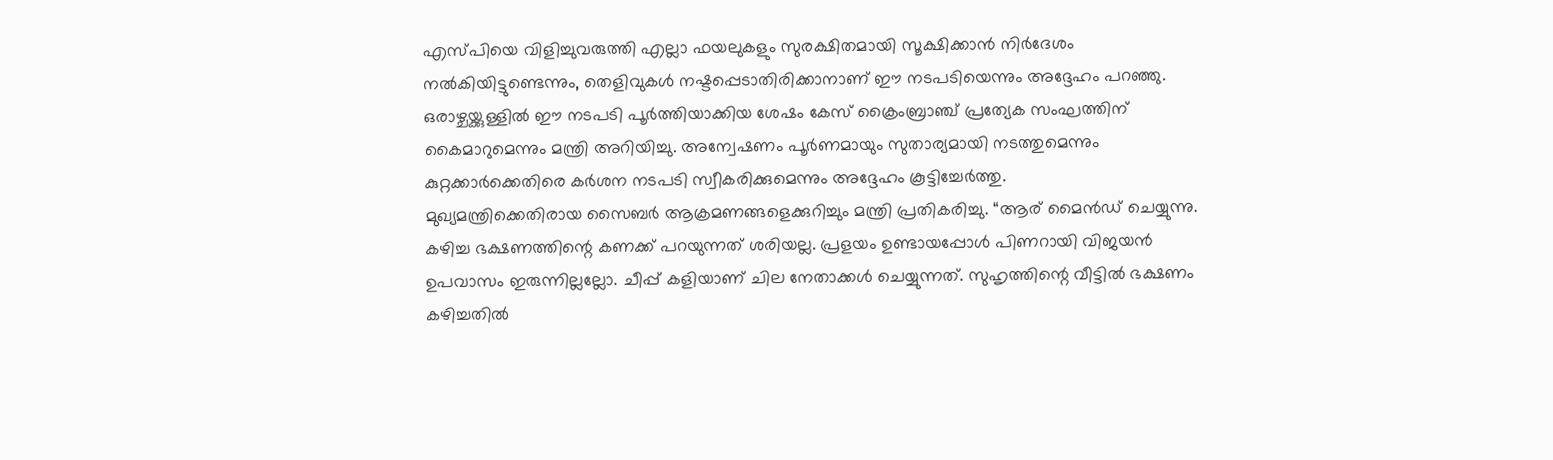എസ്പിയെ വിളിച്ചുവരുത്തി എല്ലാ ഫയലുകളും സുരക്ഷിതമായി സൂക്ഷിക്കാൻ നിർദേശം നൽകിയിട്ടുണ്ടെന്നും, തെളിവുകൾ നഷ്ടപ്പെടാതിരിക്കാനാണ് ഈ നടപടിയെന്നും അദ്ദേഹം പറഞ്ഞു. ഒരാഴ്ചയ്ക്കുള്ളിൽ ഈ നടപടി പൂർത്തിയാക്കിയ ശേഷം കേസ് ക്രൈംബ്രാഞ്ച് പ്രത്യേക സംഘത്തിന് കൈമാറുമെന്നും മന്ത്രി അറിയിച്ചു. അന്വേഷണം പൂർണമായും സുതാര്യമായി നടത്തുമെന്നും കുറ്റക്കാർക്കെതിരെ കർശന നടപടി സ്വീകരിക്കുമെന്നും അദ്ദേഹം കൂട്ടിച്ചേർത്തു.
മുഖ്യമന്ത്രിക്കെതിരായ സൈബർ ആക്രമണങ്ങളെക്കുറിച്ചും മന്ത്രി പ്രതികരിച്ചു. “ആര് മൈൻഡ് ചെയ്യുന്നു. കഴിച്ച ഭക്ഷണത്തിന്റെ കണക്ക് പറയുന്നത് ശരിയല്ല. പ്രളയം ഉണ്ടായപ്പോൾ പിണറായി വിജയൻ ഉപവാസം ഇരുന്നില്ലല്ലോ. ചീപ്പ് കളിയാണ് ചില നേതാക്കൾ ചെയ്യുന്നത്. സുഹൃത്തിന്റെ വീട്ടിൽ ഭക്ഷണം കഴിച്ചതിൽ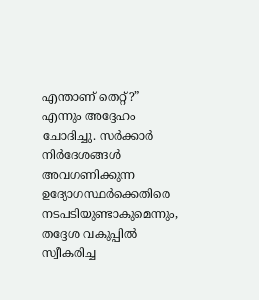എന്താണ് തെറ്റ്?” എന്നും അദ്ദേഹം ചോദിച്ചു. സർക്കാർ നിർദേശങ്ങൾ അവഗണിക്കുന്ന ഉദ്യോഗസ്ഥർക്കെതിരെ നടപടിയുണ്ടാകുമെന്നും, തദ്ദേശ വകുപ്പിൽ സ്വീകരിച്ച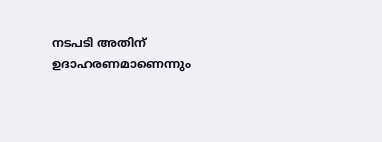നടപടി അതിന് ഉദാഹരണമാണെന്നും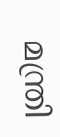മന്ത്രി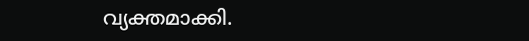വ്യക്തമാക്കി.